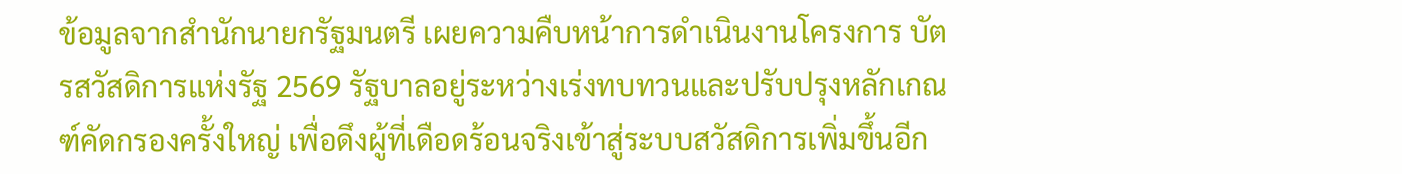ข้อมูลจากสำนักนายกรัฐมนตรี เผยความคืบหน้าการดำเนินงานโครงการ บัตรสวัสดิการแห่งรัฐ 2569 รัฐบาลอยู่ระหว่างเร่งทบทวนและปรับปรุงหลักเกณฑ์คัดกรองครั้งใหญ่ เพื่อดึงผู้ที่เดือดร้อนจริงเข้าสู่ระบบสวัสดิการเพิ่มขึ้นอีก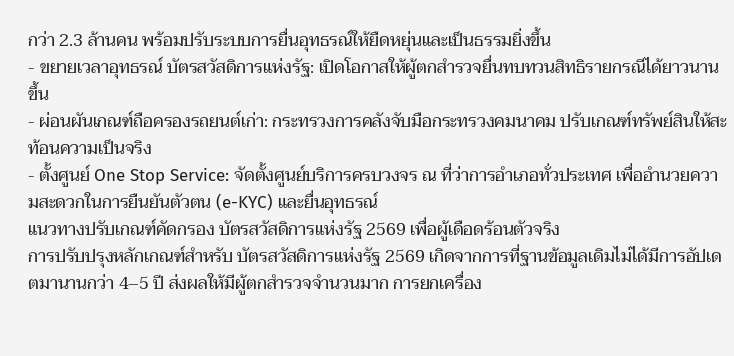กว่า 2.3 ล้านคน พร้อมปรับระบบการยื่นอุทธรณ์ให้ยืดหยุ่นและเป็นธรรมยิ่งขึ้น
- ขยายเวลาอุทธรณ์ บัตรสวัสดิการแห่งรัฐ: เปิดโอกาสให้ผู้ตกสำรวจยื่นทบทวนสิทธิรายกรณีได้ยาวนานขึ้น
- ผ่อนผันเกณฑ์ถือครองรถยนต์เก่า: กระทรวงการคลังจับมือกระทรวงคมนาคม ปรับเกณฑ์ทรัพย์สินให้สะท้อนความเป็นจริง
- ตั้งศูนย์ One Stop Service: จัดตั้งศูนย์บริการครบวงจร ณ ที่ว่าการอำเภอทั่วประเทศ เพื่ออำนวยความสะดวกในการยืนยันตัวตน (e-KYC) และยื่นอุทธรณ์
แนวทางปรับเกณฑ์คัดกรอง บัตรสวัสดิการแห่งรัฐ 2569 เพื่อผู้เดือดร้อนตัวจริง
การปรับปรุงหลักเกณฑ์สำหรับ บัตรสวัสดิการแห่งรัฐ 2569 เกิดจากการที่ฐานข้อมูลเดิมไม่ได้มีการอัปเดตมานานกว่า 4–5 ปี ส่งผลให้มีผู้ตกสำรวจจำนวนมาก การยกเครื่อง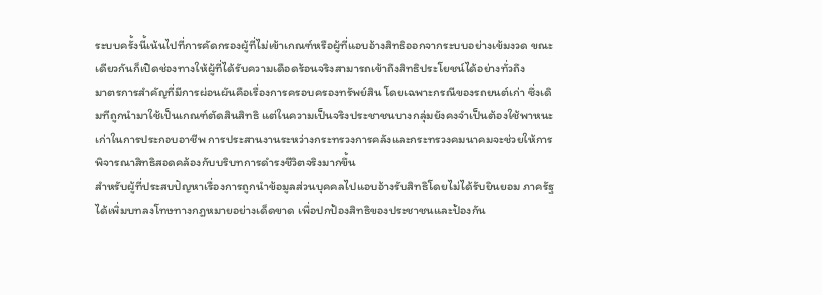ระบบครั้งนี้เน้นไปที่การคัดกรองผู้ที่ไม่เข้าเกณฑ์หรือผู้ที่แอบอ้างสิทธิออกจากระบบอย่างเข้มงวด ขณะเดียวกันก็เปิดช่องทางให้ผู้ที่ได้รับความเดือดร้อนจริงสามารถเข้าถึงสิทธิประโยชน์ได้อย่างทั่วถึง
มาตรการสำคัญที่มีการผ่อนผันคือเรื่องการครอบครองทรัพย์สิน โดยเฉพาะกรณีของรถยนต์เก่า ซึ่งเดิมทีถูกนำมาใช้เป็นเกณฑ์ตัดสินสิทธิ แต่ในความเป็นจริงประชาชนบางกลุ่มยังคงจำเป็นต้องใช้พาหนะเก่าในการประกอบอาชีพ การประสานงานระหว่างกระทรวงการคลังและกระทรวงคมนาคมจะช่วยให้การพิจารณาสิทธิสอดคล้องกับบริบทการดำรงชีวิตจริงมากขึ้น
สำหรับผู้ที่ประสบปัญหาเรื่องการถูกนำข้อมูลส่วนบุคคลไปแอบอ้างรับสิทธิโดยไม่ได้รับยินยอม ภาครัฐได้เพิ่มบทลงโทษทางกฎหมายอย่างเด็ดขาด เพื่อปกป้องสิทธิของประชาชนและป้องกัน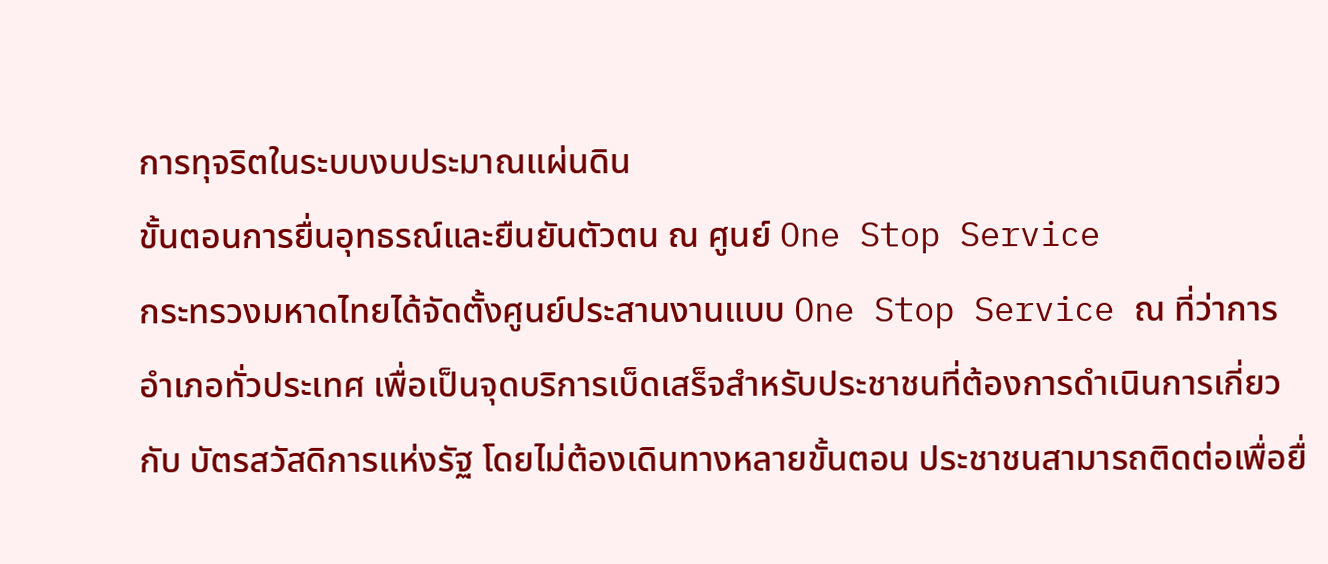การทุจริตในระบบงบประมาณแผ่นดิน
ขั้นตอนการยื่นอุทธรณ์และยืนยันตัวตน ณ ศูนย์ One Stop Service
กระทรวงมหาดไทยได้จัดตั้งศูนย์ประสานงานแบบ One Stop Service ณ ที่ว่าการอำเภอทั่วประเทศ เพื่อเป็นจุดบริการเบ็ดเสร็จสำหรับประชาชนที่ต้องการดำเนินการเกี่ยวกับ บัตรสวัสดิการแห่งรัฐ โดยไม่ต้องเดินทางหลายขั้นตอน ประชาชนสามารถติดต่อเพื่อยื่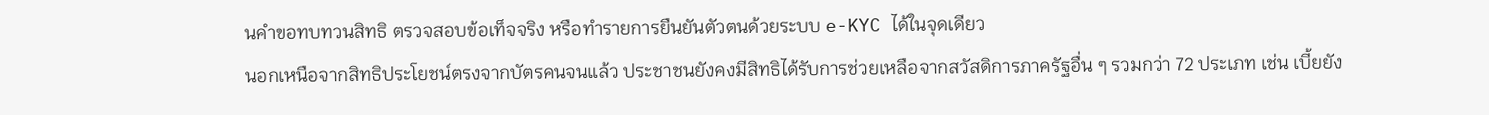นคำขอทบทวนสิทธิ ตรวจสอบข้อเท็จจริง หรือทำรายการยืนยันตัวตนด้วยระบบ e-KYC ได้ในจุดเดียว
นอกเหนือจากสิทธิประโยชน์ตรงจากบัตรคนจนแล้ว ประชาชนยังคงมีสิทธิได้รับการช่วยเหลือจากสวัสดิการภาครัฐอื่น ๆ รวมกว่า 72 ประเภท เช่น เบี้ยยัง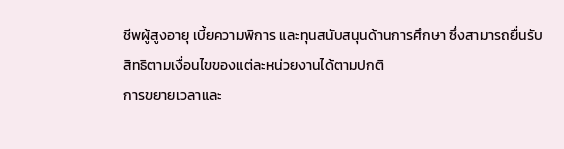ชีพผู้สูงอายุ เบี้ยความพิการ และทุนสนับสนุนด้านการศึกษา ซึ่งสามารถยื่นรับสิทธิตามเงื่อนไขของแต่ละหน่วยงานได้ตามปกติ
การขยายเวลาและ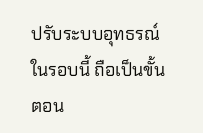ปรับระบบอุทธรณ์ในรอบนี้ ถือเป็นขั้นตอน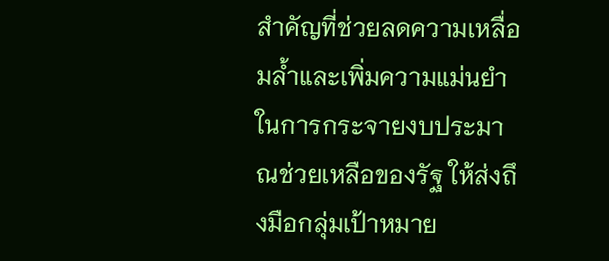สำคัญที่ช่วยลดความเหลื่อมล้ำและเพิ่มความแม่นยำในการกระจายงบประมาณช่วยเหลือของรัฐ ให้ส่งถึงมือกลุ่มเป้าหมาย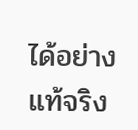ได้อย่างแท้จริง